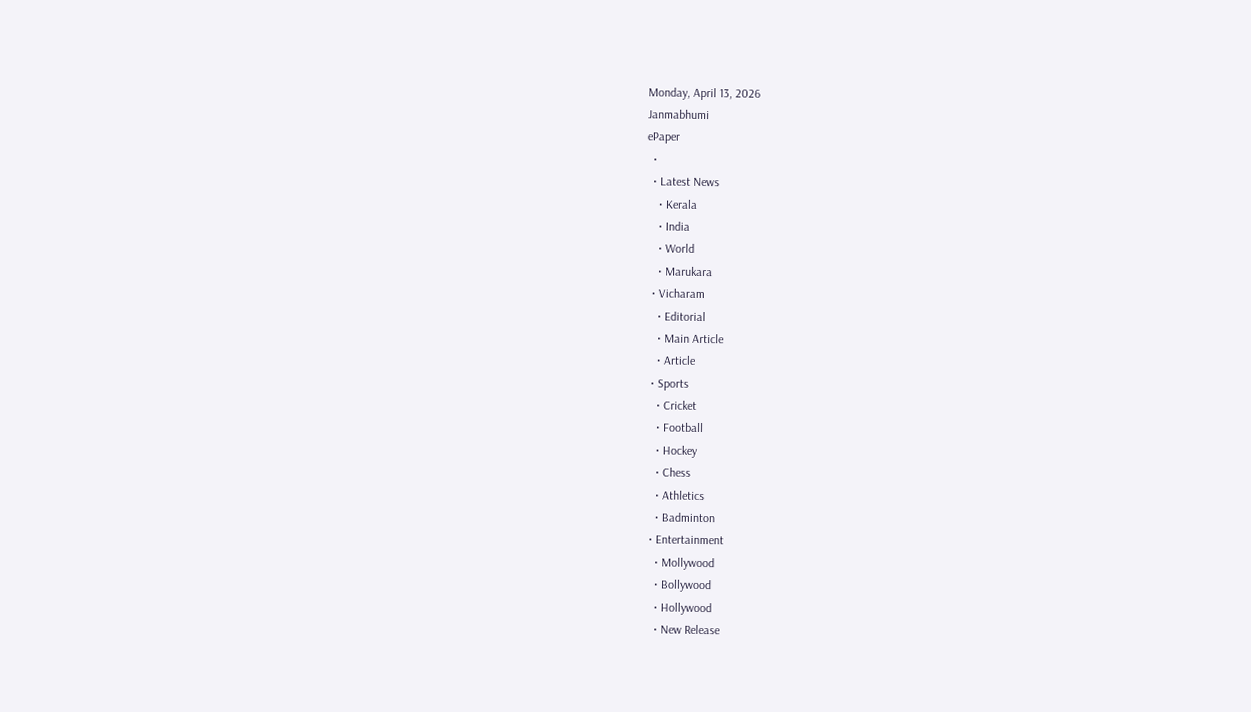Monday, April 13, 2026
Janmabhumi
ePaper
  •
  • Latest News
    • Kerala
    • India
    • World
    • Marukara
  • Vicharam
    • Editorial
    • Main Article
    • Article
  • Sports
    • Cricket
    • Football
    • Hockey
    • Chess
    • Athletics
    • Badminton
  • Entertainment
    • Mollywood
    • Bollywood
    • Hollywood
    • New Release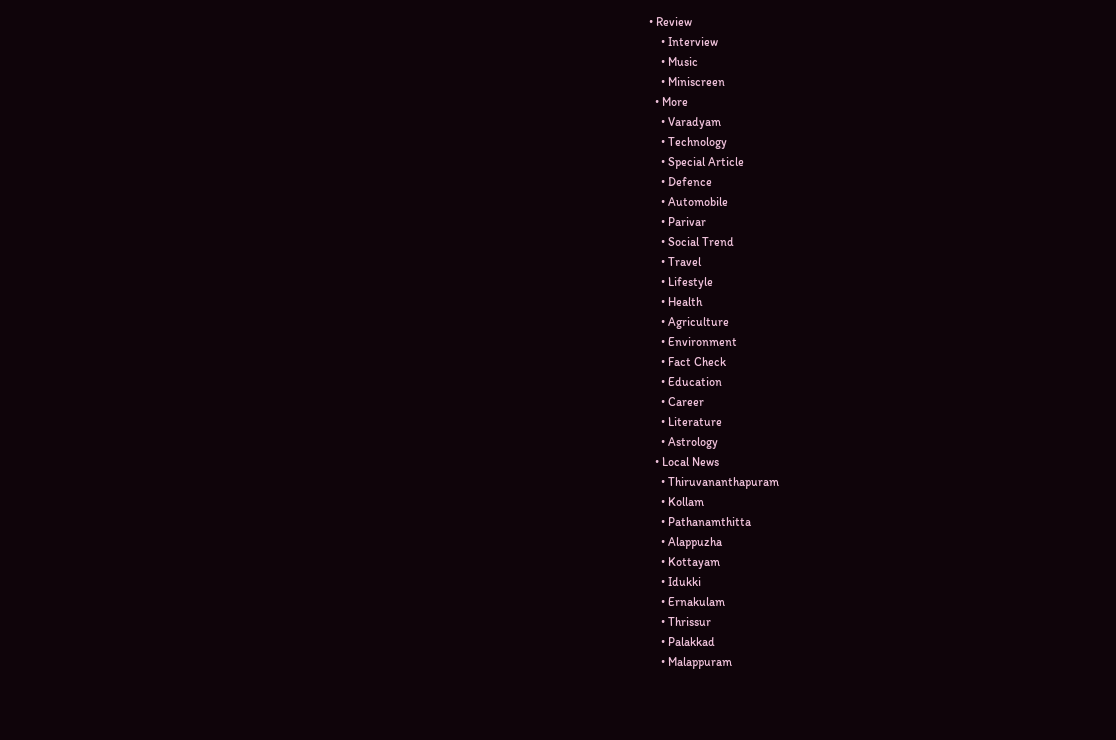• Review
    • Interview
    • Music
    • Miniscreen
  • More
    • Varadyam
    • Technology
    • Special Article
    • Defence
    • Automobile
    • Parivar
    • Social Trend
    • Travel
    • Lifestyle
    • Health
    • Agriculture
    • Environment
    • Fact Check
    • Education
    • Career
    • Literature
    • Astrology
  • Local News
    • Thiruvananthapuram
    • Kollam
    • Pathanamthitta
    • Alappuzha
    • Kottayam
    • Idukki
    • Ernakulam
    • Thrissur
    • Palakkad
    • Malappuram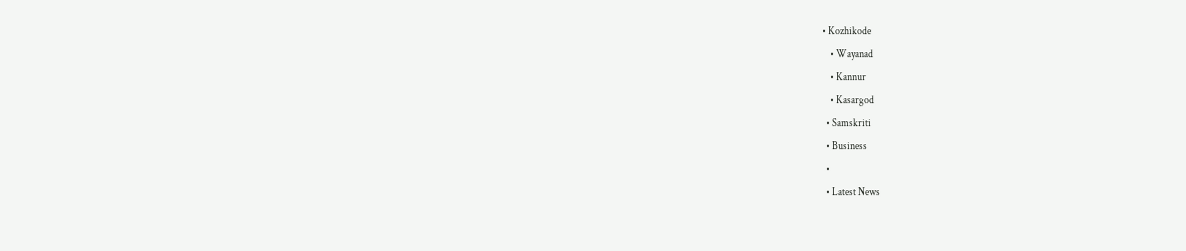• Kozhikode
    • Wayanad
    • Kannur
    • Kasargod
  • Samskriti
  • Business
  •
  • Latest News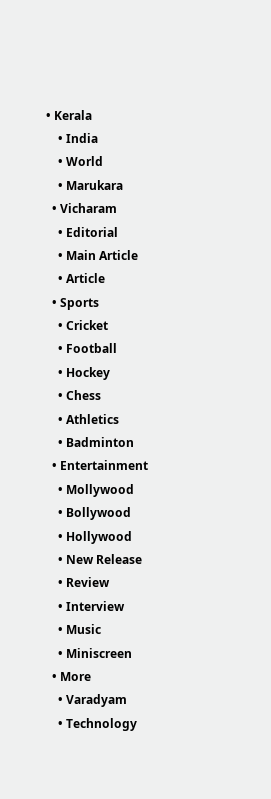• Kerala
    • India
    • World
    • Marukara
  • Vicharam
    • Editorial
    • Main Article
    • Article
  • Sports
    • Cricket
    • Football
    • Hockey
    • Chess
    • Athletics
    • Badminton
  • Entertainment
    • Mollywood
    • Bollywood
    • Hollywood
    • New Release
    • Review
    • Interview
    • Music
    • Miniscreen
  • More
    • Varadyam
    • Technology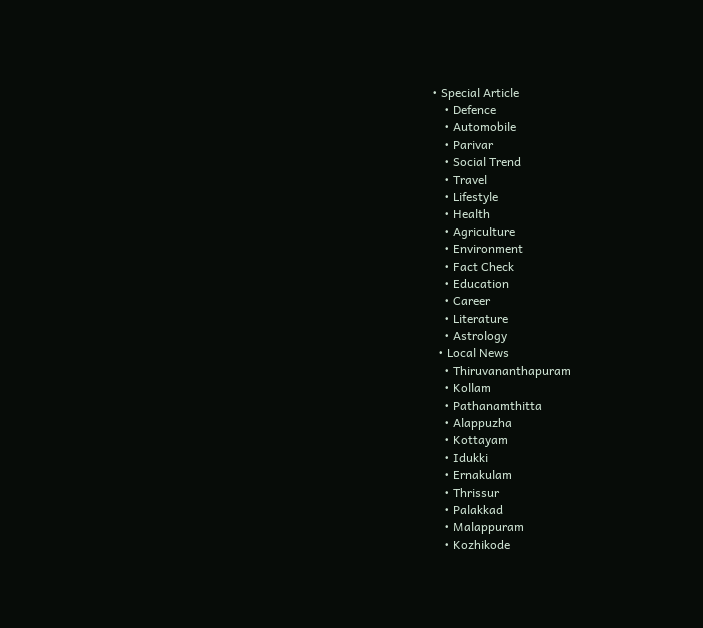• Special Article
    • Defence
    • Automobile
    • Parivar
    • Social Trend
    • Travel
    • Lifestyle
    • Health
    • Agriculture
    • Environment
    • Fact Check
    • Education
    • Career
    • Literature
    • Astrology
  • Local News
    • Thiruvananthapuram
    • Kollam
    • Pathanamthitta
    • Alappuzha
    • Kottayam
    • Idukki
    • Ernakulam
    • Thrissur
    • Palakkad
    • Malappuram
    • Kozhikode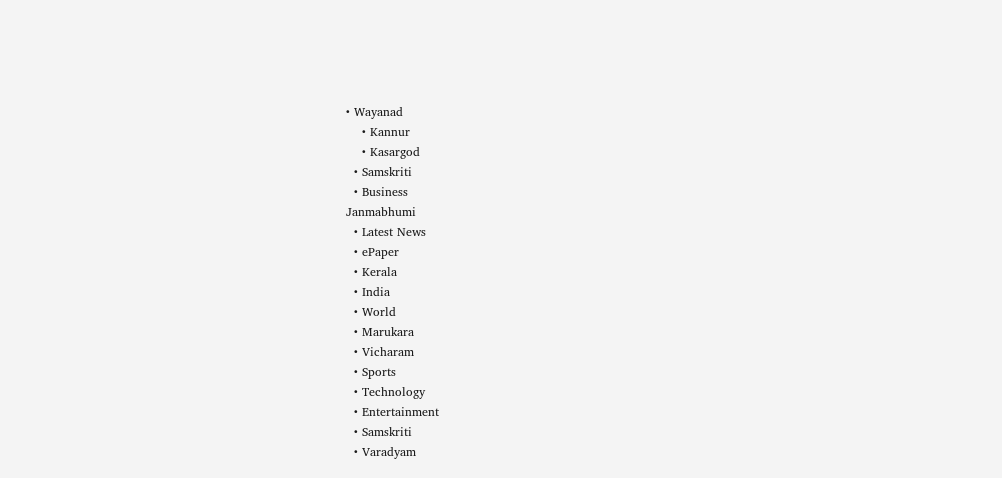• Wayanad
    • Kannur
    • Kasargod
  • Samskriti
  • Business
Janmabhumi
  • Latest News
  • ePaper
  • Kerala
  • India
  • World
  • Marukara
  • Vicharam
  • Sports
  • Technology
  • Entertainment
  • Samskriti
  • Varadyam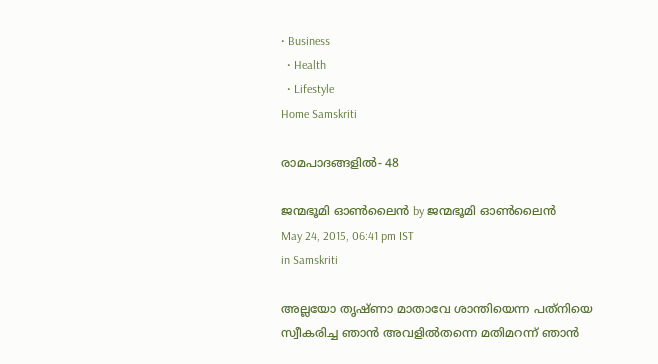• Business
  • Health
  • Lifestyle
Home Samskriti

രാമപാദങ്ങളില്‍- 48

ജന്മഭൂമി ഓണ്‍ലൈന്‍ by ജന്മഭൂമി ഓണ്‍ലൈന്‍
May 24, 2015, 06:41 pm IST
in Samskriti

അല്ലയോ തൃഷ്ണാ മാതാവേ ശാന്തിയെന്ന പത്‌നിയെ സ്വീകരിച്ച ഞാന്‍ അവളില്‍തന്നെ മതിമറന്ന് ഞാന്‍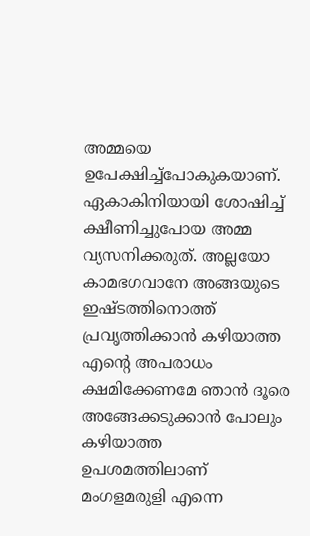അമ്മയെ ഉപേക്ഷിച്ച്‌പോകുകയാണ്. ഏകാകിനിയായി ശോഷിച്ച് ക്ഷീണിച്ചുപോയ അമ്മ വ്യസനിക്കരുത്. അല്ലയോ കാമഭഗവാനേ അങ്ങയുടെ ഇഷ്ടത്തിനൊത്ത് പ്രവൃത്തിക്കാന്‍ കഴിയാത്ത എന്റെ അപരാധം ക്ഷമിക്കേണമേ ഞാന്‍ ദൂരെ അങ്ങേക്കടുക്കാന്‍ പോലും കഴിയാത്ത ഉപശമത്തിലാണ് മംഗളമരുളി എന്നെ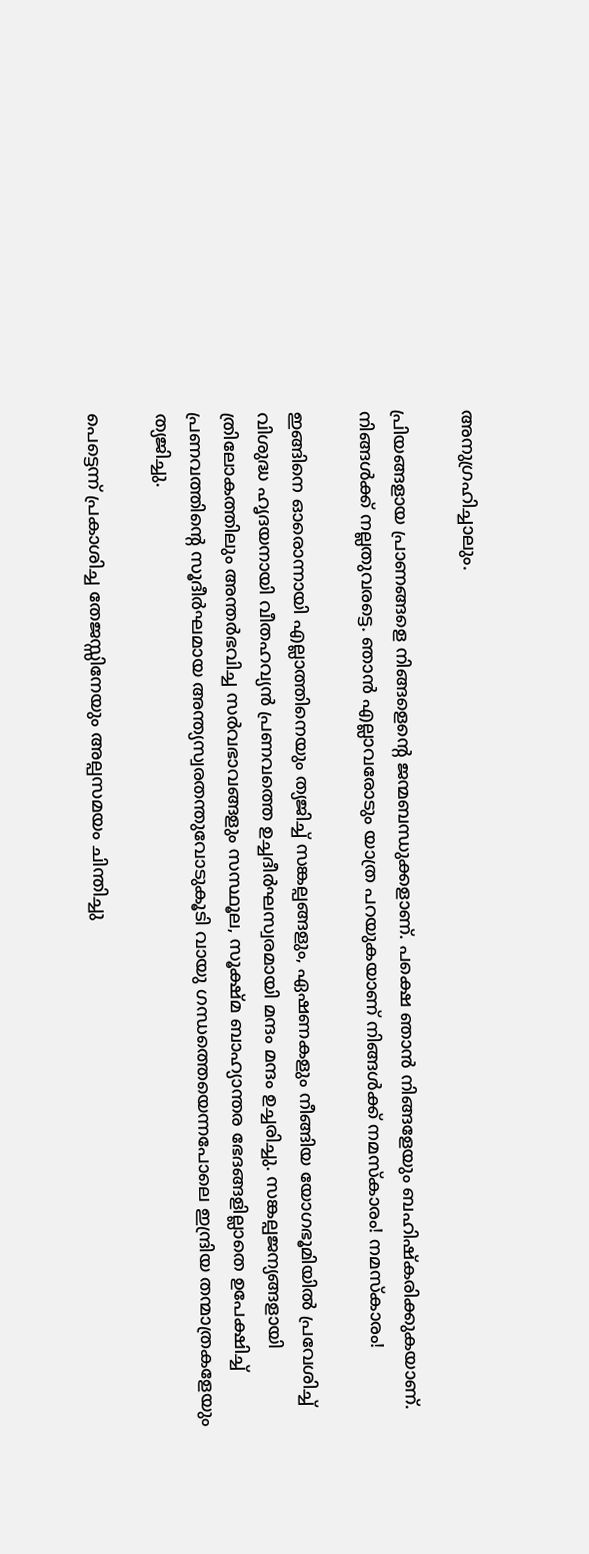അനുഗ്രഹിച്ചാലും.

പ്രിയങ്ങളായ പ്രാണങ്ങളെ നിങ്ങളെന്റെ ജന്മബന്ധുക്കളാണ്. പക്ഷെ ഞാന്‍ നിങ്ങളേയും ബഹിഷ്‌കരിക്കുകയാണ്. നിങ്ങള്‍ക്ക് നല്ലതുവരട്ടെ. ഞാന്‍ എല്ലാവരോടും യാത്ര പറയുകയാണ് നിങ്ങള്‍ക്ക് നമസ്‌കാരം! നമസ്‌കാരം!

ഇങ്ങിനെ ഓരൊന്നായി എല്ലാത്തിനെയും ത്യജിച്ച് സങ്കല്പങ്ങളും, ഏഷണകളും നീങ്ങിയ യോഗഭൂമിയില്‍ പ്രവേശിച്ച് വിശുദ്ധ ഹൃദയനായി വീതഹവ്യന്‍ പ്രണവത്തെ ഉച്ചദീര്‍ഘസ്വരമായി മന്ദം മന്ദം ഉച്ചരിച്ചു. സങ്കല്പജന്യങ്ങളായി ത്രിലോകത്തിലും അന്തര്‍ഭവിച്ച സര്‍വഭാവങ്ങളും സസ്ഥൂല, സൂക്ഷ്മ ബാഹ്യാന്തര ഭേദങ്ങളില്ലാതെ ഉപേക്ഷിച്ച് പ്രണവത്തിന്റെ സൂദീര്‍ഘമായ അന്ത്യസ്വരതന്തുവോടുകൂടി വായു ഗന്ധത്തെയെന്നപോലെ ഇന്ദ്രിയ തന്മാത്രകളേയും ത്യജിച്ചു.

പെട്ടെന്ന് പ്രകാശിച്ച തേജസ്സിനേയും അല്പസമയം ചിന്തിച്ചു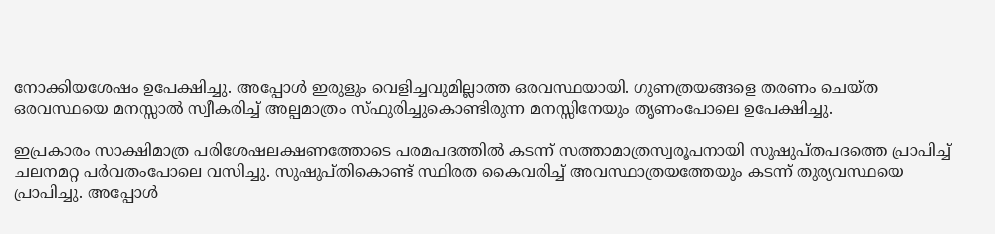നോക്കിയശേഷം ഉപേക്ഷിച്ചു. അപ്പോള്‍ ഇരുളും വെളിച്ചവുമില്ലാത്ത ഒരവസ്ഥയായി. ഗുണത്രയങ്ങളെ തരണം ചെയ്ത ഒരവസ്ഥയെ മനസ്സാല്‍ സ്വീകരിച്ച് അല്പമാത്രം സ്ഫുരിച്ചുകൊണ്ടിരുന്ന മനസ്സിനേയും തൃണംപോലെ ഉപേക്ഷിച്ചു.

ഇപ്രകാരം സാക്ഷിമാത്ര പരിശേഷലക്ഷണത്തോടെ പരമപദത്തില്‍ കടന്ന് സത്താമാത്രസ്വരൂപനായി സുഷുപ്തപദത്തെ പ്രാപിച്ച് ചലനമറ്റ പര്‍വതംപോലെ വസിച്ചു. സുഷുപ്തികൊണ്ട് സ്ഥിരത കൈവരിച്ച് അവസ്ഥാത്രയത്തേയും കടന്ന് തുര്യവസ്ഥയെ പ്രാപിച്ചു. അപ്പോള്‍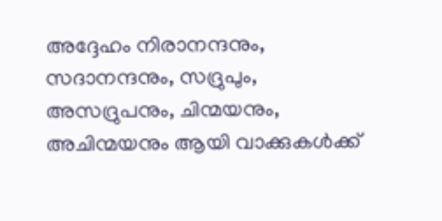അദ്ദേഹം നിരാനന്ദനും, സദാനന്ദനും, സദ്രുപും, അസദ്രുപനും, ചിന്മയനും, അചിന്മയനും ആയി വാക്കുകള്‍ക്ക്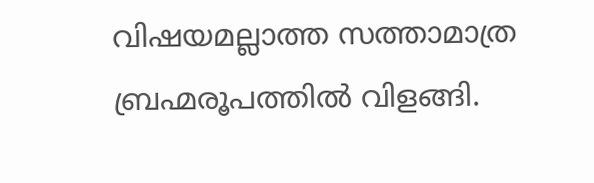വിഷയമല്ലാത്ത സത്താമാത്ര ബ്രഹ്മരൂപത്തില്‍ വിളങ്ങി.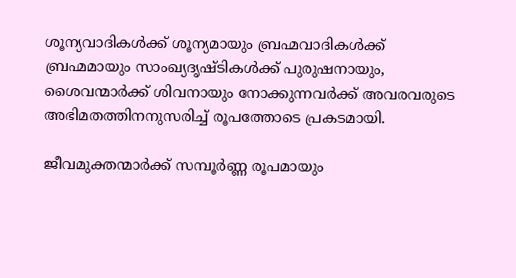ശൂന്യവാദികള്‍ക്ക് ശൂന്യമായും ബ്രഹ്മവാദികള്‍ക്ക് ബ്രഹ്മമായും സാംഖ്യദൃഷ്ടികള്‍ക്ക് പുരുഷനായും, ശൈവന്മാര്‍ക്ക് ശിവനായും നോക്കുന്നവര്‍ക്ക് അവരവരുടെ അഭിമതത്തിനനുസരിച്ച് രൂപത്തോടെ പ്രകടമായി.

ജീവമുക്തന്മാര്‍ക്ക് സമ്പൂര്‍ണ്ണ രൂപമായും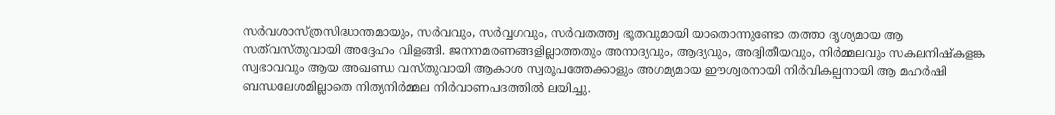സര്‍വശാസ്ത്രസിദ്ധാന്തമായും, സര്‍വവും, സര്‍വ്വഗവും, സര്‍വതത്ത്വ ഭൂതവുമായി യാതൊന്നുണ്ടോ തത്താ ദൃശ്യമായ ആ സത്‌വസ്തുവായി അദ്ദേഹം വിളങ്ങി. ജനനമരണങ്ങളില്ലാത്തതും അനാദ്യവും, ആദ്യവും, അദ്വിതീയവും, നിര്‍മ്മലവും സകലനിഷ്‌കളങ്ക സ്വഭാവവും ആയ അഖണ്ഡ വസ്തുവായി ആകാശ സ്വരൂപത്തേക്കാളും അഗമ്യമായ ഈശ്വരനായി നിര്‍വികല്പനായി ആ മഹര്‍ഷി ബന്ധലേശമില്ലാതെ നിത്യനിര്‍മ്മല നിര്‍വാണപദത്തില്‍ ലയിച്ചു.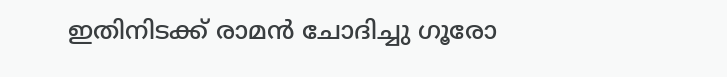ഇതിനിടക്ക് രാമന്‍ ചോദിച്ചു ഗൂരോ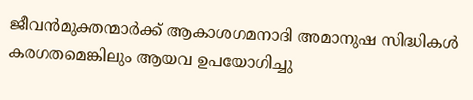ജീവന്‍മുക്തന്മാര്‍ക്ക് ആകാശഗമനാദി അമാനുഷ സിദ്ധികള്‍ കരഗതമെങ്കിലും ആയവ ഉപയോഗിച്ചു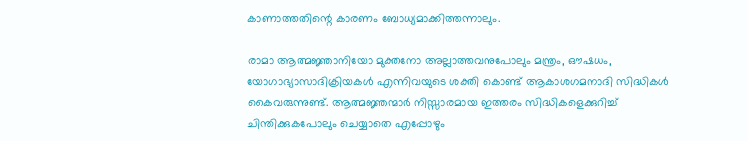കാണാത്തതിന്റെ കാരണം ബോധ്യമാക്കിത്തന്നാലും.

രാമാ ആത്മജ്ഞാനിയോ മുക്തനോ അല്ലാത്തവനുപോലും മന്ത്രം, ഔഷധം, യോഗാഭ്യാസാദിക്രിയകള്‍ എന്നിവയുടെ ശക്തി കൊണ്ട് ആകാശഗമനാദി സിദ്ധികള്‍ കൈവരുന്നുണ്ട്. ആത്മജ്ഞന്മാര്‍ നിസ്സാരമായ ഇത്തരം സിദ്ധികളെക്കുറിച്ച് ചിന്തിക്കുകപോലും ചെയ്യാതെ എപ്പോഴും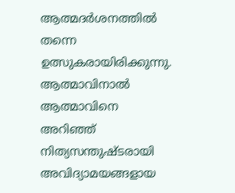ആത്മദര്‍ശനത്തില്‍ തന്നെ ഉത്സുകരായിരിക്കുന്നു. ആത്മാവിനാല്‍ ആത്മാവിനെ അറിഞ്ഞ് നിത്യസന്തുഷ്ടരായി അവിദ്യാമയങ്ങളായ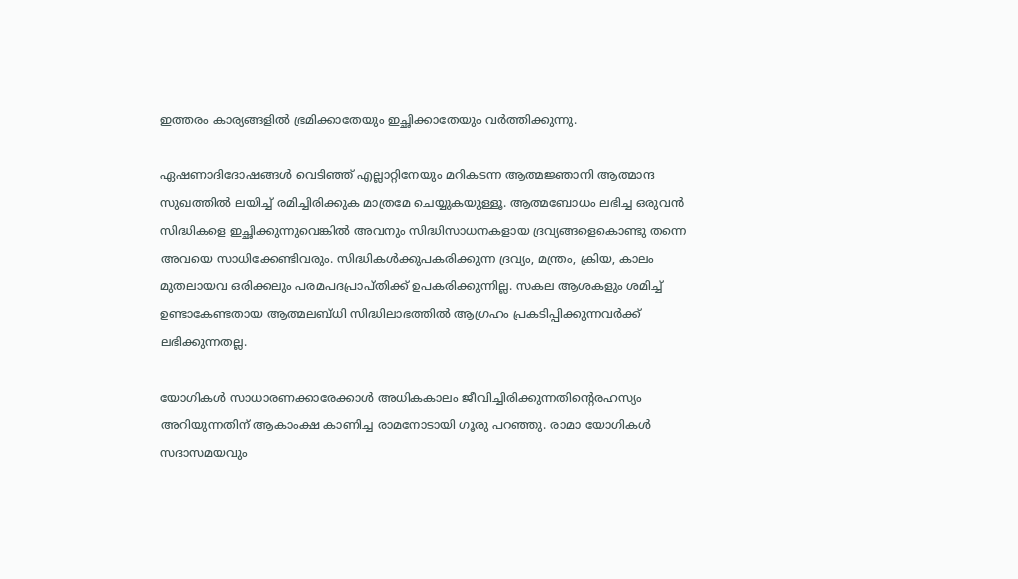ഇത്തരം കാര്യങ്ങളില്‍ ഭ്രമിക്കാതേയും ഇച്ഛിക്കാതേയും വര്‍ത്തിക്കുന്നു.

ഏഷണാദിദോഷങ്ങള്‍ വെടിഞ്ഞ് എല്ലാറ്റിനേയും മറികടന്ന ആത്മജ്ഞാനി ആത്മാന്ദ സുഖത്തില്‍ ലയിച്ച് രമിച്ചിരിക്കുക മാത്രമേ ചെയ്യുകയുള്ളൂ. ആത്മബോധം ലഭിച്ച ഒരുവന്‍ സിദ്ധികളെ ഇച്ഛിക്കുന്നുവെങ്കില്‍ അവനും സിദ്ധിസാധനകളായ ദ്രവ്യങ്ങളെകൊണ്ടു തന്നെ അവയെ സാധിക്കേണ്ടിവരും. സിദ്ധികള്‍ക്കുപകരിക്കുന്ന ദ്രവ്യം, മന്ത്രം, ക്രിയ, കാലം മുതലായവ ഒരിക്കലും പരമപദപ്രാപ്തിക്ക് ഉപകരിക്കുന്നില്ല. സകല ആശകളും ശമിച്ച് ഉണ്ടാകേണ്ടതായ ആത്മലബ്ധി സിദ്ധിലാഭത്തില്‍ ആഗ്രഹം പ്രകടിപ്പിക്കുന്നവര്‍ക്ക് ലഭിക്കുന്നതല്ല.

യോഗികള്‍ സാധാരണക്കാരേക്കാള്‍ അധികകാലം ജീവിച്ചിരിക്കുന്നതിന്റെരഹസ്യം അറിയുന്നതിന് ആകാംക്ഷ കാണിച്ച രാമനോടായി ഗൂരു പറഞ്ഞു. രാമാ യോഗികള്‍ സദാസമയവും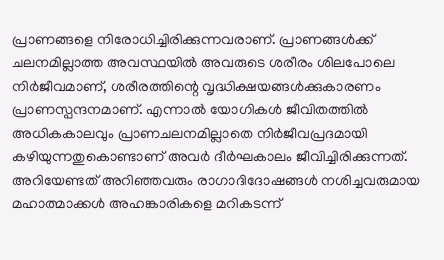പ്രാണങ്ങളെ നിരോധിച്ചിരിക്കുന്നവരാണ്. പ്രാണങ്ങള്‍ക്ക് ചലനമില്ലാത്ത അവസ്ഥയില്‍ അവരുടെ ശരീരം ശിലപോലെ നിര്‍ജീവമാണ്, ശരീരത്തിന്റെ വൃദ്ധിക്ഷയങ്ങള്‍ക്കുകാരണം പ്രാണസ്പന്ദനമാണ്. എന്നാല്‍ യോഗികള്‍ ജീവിതത്തില്‍ അധികകാലവും പ്രാണചലനമില്ലാതെ നിര്‍ജീവപ്രദമായി കഴിയുന്നതുകൊണ്ടാണ് അവര്‍ ദീര്‍ഘകാലം ജീവിച്ചിരിക്കുന്നത്. അറിയേണ്ടത് അറിഞ്ഞവരും രാഗാദിദോഷങ്ങള്‍ നശിച്ചവരുമായ മഹാത്മാക്കള്‍ അഹങ്കാരികളെ മറികടന്ന്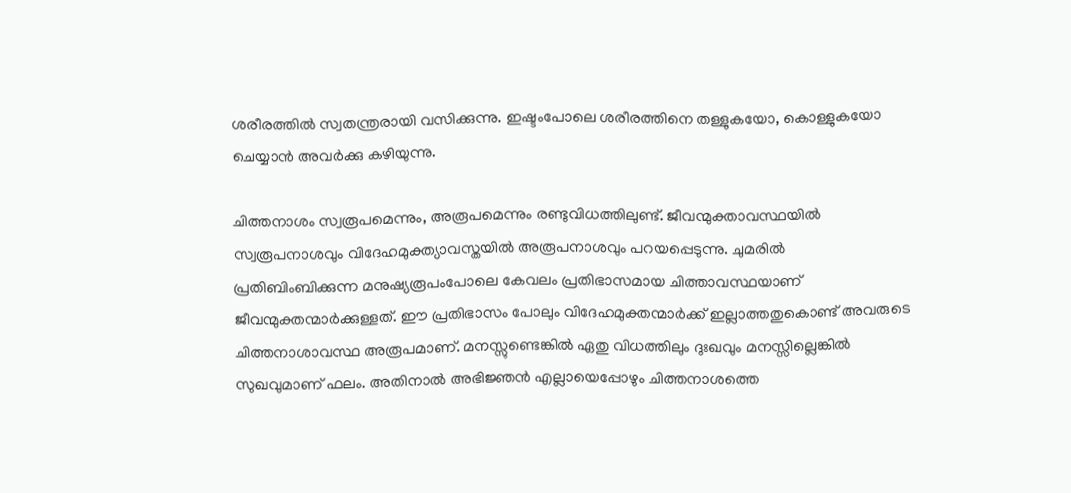ശരീരത്തില്‍ സ്വതന്ത്രരായി വസിക്കുന്നു. ഇഷ്ടംപോലെ ശരീരത്തിനെ തള്ളുകയോ, കൊള്ളുകയോ ചെയ്യാന്‍ അവര്‍ക്കു കഴിയുന്നു.

ചിത്തനാശം സ്വരൂപമെന്നും, അരൂപമെന്നും രണ്ടുവിധത്തിലുണ്ട്. ജീവന്മുക്താവസ്ഥയില്‍ സ്വരൂപനാശവും വിദേഹമുക്ത്യാവസ്തയില്‍ അരൂപനാശവും പറയപ്പെടുന്നു. ചുമരില്‍ പ്രതിബിംബിക്കുന്ന മനുഷ്യരൂപംപോലെ കേവലം പ്രതിഭാസമായ ചിത്താവസ്ഥയാണ് ജീവന്മുക്തന്മാര്‍ക്കുള്ളത്. ഈ പ്രതിഭാസം പോലും വിദേഹമുക്തന്മാര്‍ക്ക് ഇല്ലാത്തതുകൊണ്ട് അവരുടെ ചിത്തനാശാവസ്ഥ അരൂപമാണ്. മനസ്സുണ്ടെങ്കില്‍ ഏതു വിധത്തിലും ദുഃഖവും മനസ്സില്ലെങ്കില്‍ സുഖവുമാണ് ഫലം. അതിനാല്‍ അഭിജ്ഞന്‍ എല്ലായെപ്പോഴും ചിത്തനാശത്തെ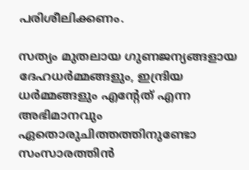പരിശീലിക്കണം.

സത്യം മുതലായ ഗുണജന്യങ്ങളായ ദേഹധര്‍മ്മങ്ങളും, ഇന്ദ്രിയ ധര്‍മ്മങ്ങളും എന്റേത് എന്ന അഭിമാനവും ഏതൊരുചിത്തത്തിനുണ്ടോ സംസാരത്തിന്‍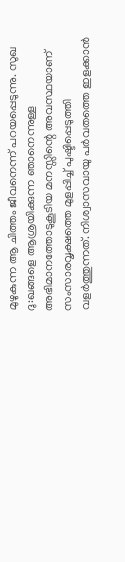മുഴുകുന്ന ആ ചിത്തം ജീവനെന്ന് പറയപ്പെടുന്നു. സുഖ ദു:ഖങ്ങളെ ആശ്രയിക്കുന്ന ഞാനെന്നുള്ള അഭിമാനത്തോടുകൂടിയ മനസ്സിന്റെ അവസ്ഥയാണ് സംസാരവൃക്ഷത്തെ മുളപ്പിച്ച് പുഷ്ടിപ്പെടുത്തി വളര്‍ത്തുന്നത്. നിശ്വാസവായു പര്‍വതത്തെ ഇളക്കാന്‍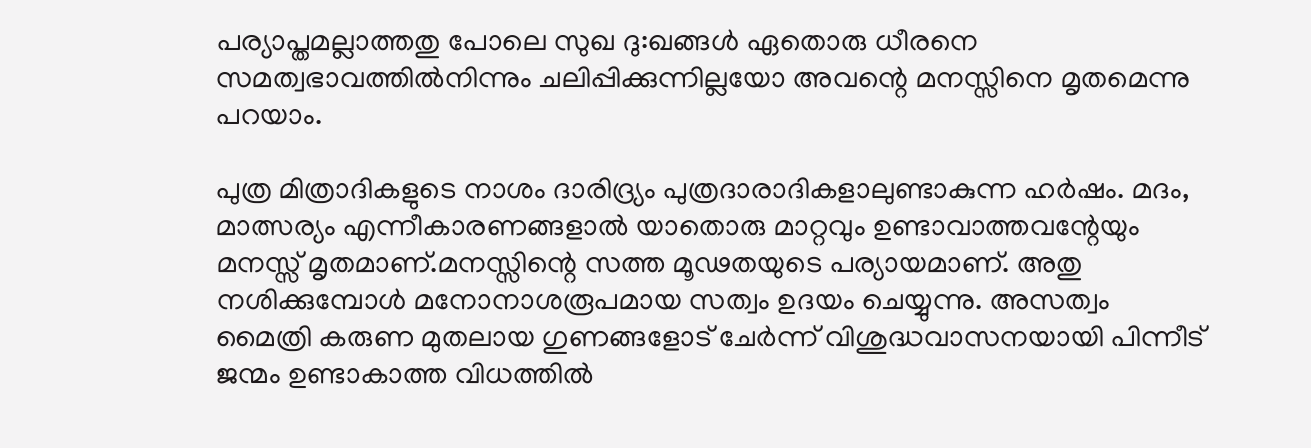പര്യാപ്തമല്ലാത്തതു പോലെ സുഖ ദു:ഖങ്ങള്‍ ഏതൊരു ധീരനെ സമത്വഭാവത്തില്‍നിന്നും ചലിപ്പിക്കുന്നില്ലയോ അവന്റെ മനസ്സിനെ മൃതമെന്നു പറയാം.

പുത്ര മിത്രാദികളുടെ നാശം ദാരിദ്ര്യം പുത്രദാരാദികളാലുണ്ടാകുന്ന ഹര്‍ഷം. മദം, മാത്സര്യം എന്നീകാരണങ്ങളാല്‍ യാതൊരു മാറ്റവും ഉണ്ടാവാത്തവന്റേയും മനസ്സ് മൃതമാണ്.മനസ്സിന്റെ സത്ത മൂഢതയുടെ പര്യായമാണ്. അതു നശിക്കുമ്പോള്‍ മനോനാശരൂപമായ സത്വം ഉദയം ചെയ്യുന്നു. അസത്വം മൈത്രി കരുണ മുതലായ ഗുണങ്ങളോട് ചേര്‍ന്ന് വിശുദ്ധവാസനയായി പിന്നീട് ജന്മം ഉണ്ടാകാത്ത വിധത്തില്‍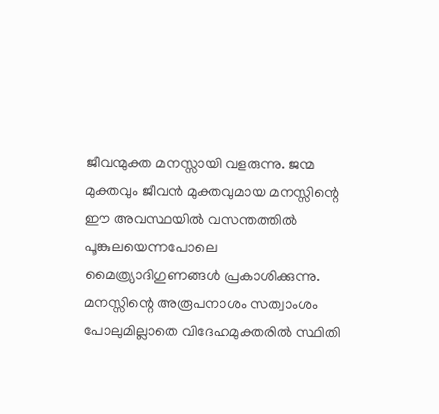ജീവന്മുക്ത മനസ്സായി വളരുന്നു. ജന്മ മുക്തവും ജീവന്‍ മുക്തവുമായ മനസ്സിന്റെ ഈ അവസ്ഥയില്‍ വസന്തത്തില്‍ പൂങ്കുലയെന്നപോലെ മൈത്ര്യാദിഗുണങ്ങള്‍ പ്രകാശിക്കുന്നു. മനസ്സിന്റെ അരൂപനാശം സത്വാംശം പോലുമില്ലാതെ വിദേഹമുക്തരില്‍ സ്ഥിതി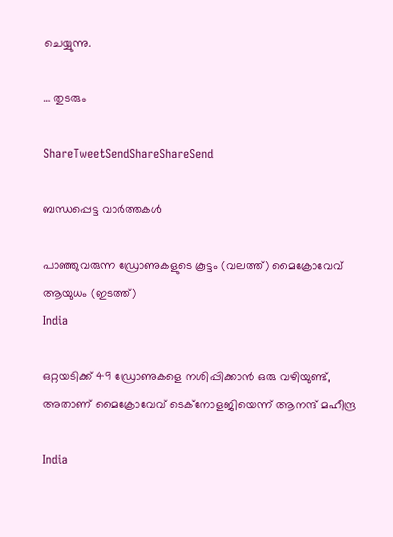ചെയ്യുന്നു.

… തുടരും

ShareTweetSendShareShareSend

ബന്ധപ്പെട്ട വാര്‍ത്തകള്‍

പാഞ്ഞുവരുന്ന ഡ്രോണുകളുടെ കൂട്ടം (വലത്ത്) മൈക്രോവേവ് ആയുധം (ഇടത്ത്)
India

ഒറ്റയടിക്ക് 49 ഡ്രോണുകളെ നശിപ്പിക്കാന്‍ ഒരു വഴിയുണ്ട്, അതാണ് മൈക്രോവേവ് ടെക്നോളജിയെന്ന് ആനന്ദ് മഹീന്ദ്ര

India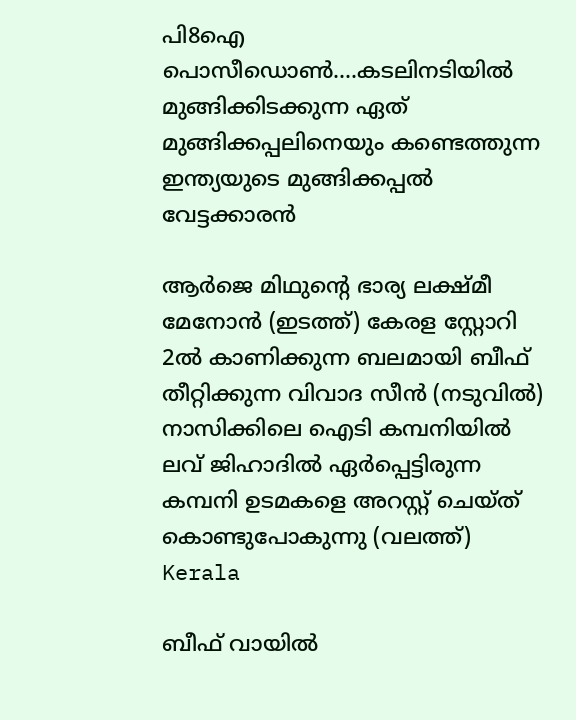പി8ഐ പൊസീഡൊണ്‍….കടലിനടിയില്‍ മുങ്ങിക്കിടക്കുന്ന ഏത് മുങ്ങിക്കപ്പലിനെയും കണ്ടെത്തുന്ന ഇന്ത്യയുടെ മുങ്ങിക്കപ്പല്‍ വേട്ടക്കാരന്‍

ആര്‍ജെ മിഥുന്‍റെ ഭാര്യ ലക്ഷ്മീ മേനോന്‍ (ഇടത്ത്) കേരള സ്റ്റോറി 2ല്‍ കാണിക്കുന്ന ബലമായി ബീഫ് തീറ്റിക്കുന്ന വിവാദ സീന്‍ (നടുവില്‍) നാസിക്കിലെ ഐടി കമ്പനിയില്‍ ലവ് ജിഹാദില്‍ ഏര്‍പ്പെട്ടിരുന്ന കമ്പനി ഉടമകളെ അറസ്റ്റ് ചെയ്ത് കൊണ്ടുപോകുന്നു (വലത്ത്)
Kerala

ബീഫ് വായില്‍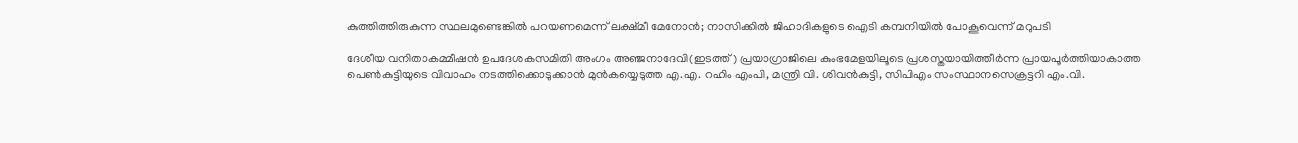കുത്തിത്തിരുകുന്ന സ്ഥലമുണ്ടെങ്കില്‍ പറയണമെന്ന് ലക്ഷ്മീ മേനോന്‍; നാസിക്കില്‍ ജിഹാദികളുടെ ഐടി കമ്പനിയില്‍ പോകൂവെന്ന് മറുപടി

ദേശീയ വനിതാകമ്മീഷന്‍ ഉപദേശകസമിതി അംഗം അഞ്ജനാദേവി(ഇടത്ത്) പ്രയാഗ്രാജിലെ കുംഭമേളയിലൂടെ പ്രശസ്തയായിത്തീര്‍ന്ന പ്രായപൂര്‍ത്തിയാകാത്ത പെണ്‍കുട്ടിയുടെ വിവാഹം നടത്തിക്കൊടുക്കാന്‍ മുന്‍കയ്യെടുത്ത എ.എ. റഹിം എംപി, മന്ത്രി വി. ശിവന്‍കുട്ടി, സിപിഎം സംസ്ഥാനസെക്രട്ടറി എം.വി.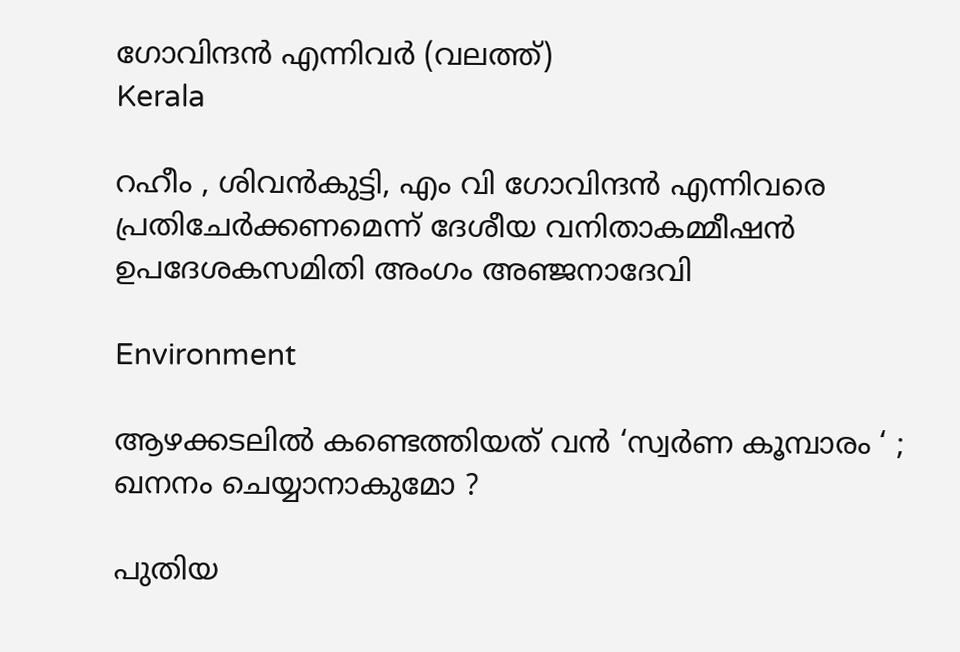ഗോവിന്ദന്‍ എന്നിവര്‍ (വലത്ത്)
Kerala

റഹീം , ശിവൻകുട്ടി, എം വി ഗോവിന്ദൻ എന്നിവരെ പ്രതിചേര്‍ക്കണമെന്ന് ദേശീയ വനിതാകമ്മീഷന്‍ ഉപദേശകസമിതി അംഗം അഞ്ജനാദേവി

Environment

ആഴക്കടലിൽ കണ്ടെത്തിയത് വൻ ‘സ്വർണ കൂമ്പാരം ‘ ; ഖനനം ചെയ്യാനാകുമോ ?

പുതിയ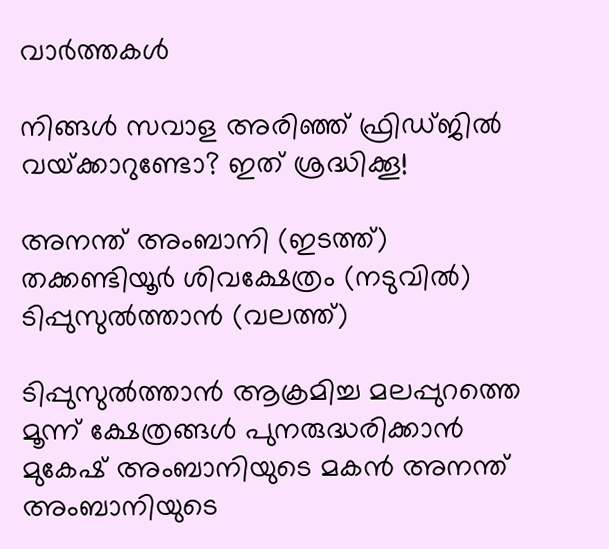വാര്‍ത്തകള്‍

നിങ്ങൾ സവാള അരിഞ്ഞ് ഫ്രിഡ്ജില്‍‌‍ വയ്‌ക്കാറുണ്ടോ? ഇത് ശ്രദ്ധിക്കൂ!

അനന്ത് അംബാനി (ഇടത്ത്) തക്കണ്ടിയൂര്‍ ശിവക്ഷേത്രം (നടുവില്‍) ടിപ്പുസുല്‍ത്താന്‍ (വലത്ത്)

ടിപ്പുസുല്‍ത്താന്‍ ആക്രമിച്ച മലപ്പുറത്തെ മൂന്ന് ക്ഷേത്രങ്ങള്‍ പുനരുദ്ധരിക്കാന്‍ മുകേഷ് അംബാനിയുടെ മകന്‍ അനന്ത് അംബാനിയുടെ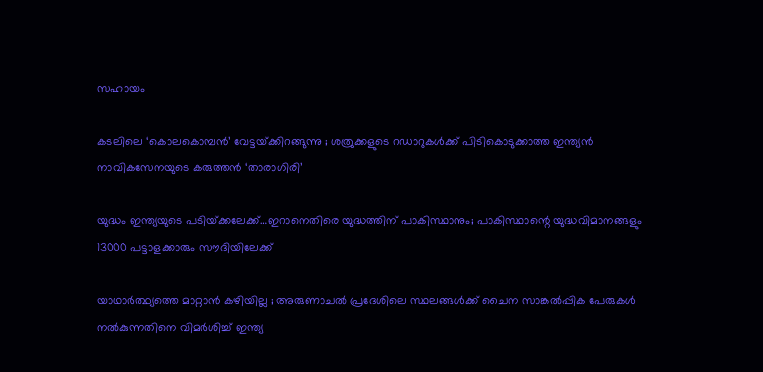സഹായം

കടലിലെ ‘കൊലകൊമ്പൻ’ വേട്ടയ്‌ക്കിറങ്ങുന്നു ; ശത്രുക്കളുടെ റഡാറുകൾക്ക് പിടികൊടുക്കാത്ത ഇന്ത്യൻ നാവികസേനയുടെ കരുത്തൻ ‘താരാഗിരി’

യുദ്ധം ഇന്ത്യയുടെ പടിയ്‌ക്കലേക്ക്…ഇറാനെതിരെ യുദ്ധത്തിന് പാകിസ്ഥാനും; പാകിസ്ഥാന്റെ യുദ്ധവിമാനങ്ങളും 13000 പട്ടാളക്കാരും സൗദിയിലേക്ക്

യാഥാർത്ഥ്യത്തെ മാറ്റാൻ കഴിയില്ല ; അരുണാചൽ പ്രദേശിലെ സ്ഥലങ്ങൾക്ക് ചൈന സാങ്കൽപ്പിക പേരുകൾ നൽകുന്നതിനെ വിമർശിച്ച് ഇന്ത്യ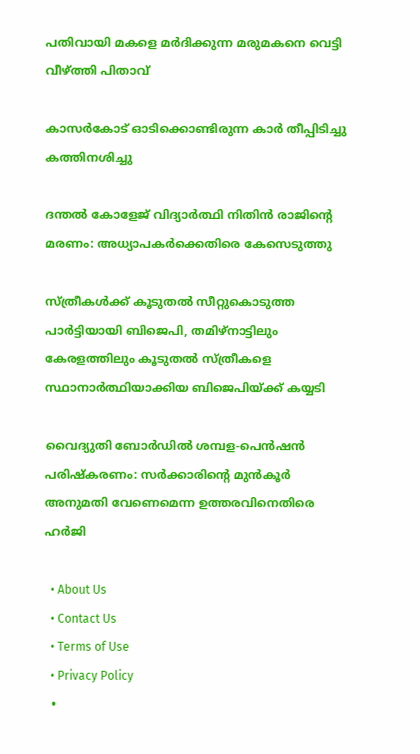പതിവായി മകളെ മര്‍ദിക്കുന്ന മരുമകനെ വെട്ടി വീഴ്‌ത്തി പിതാവ്

കാസര്‍കോട് ഓടിക്കൊണ്ടിരുന്ന കാര്‍ തീപ്പിടിച്ചു കത്തിനശിച്ചു

ദന്തല്‍ കോളേജ് വിദ്യാര്‍ത്ഥി നിതിന്‍ രാജിന്റെ മരണം: അധ്യാപകര്‍ക്കെതിരെ കേസെടുത്തു

സ്ത്രീകള്‍ക്ക് കൂടുതല്‍ സീറ്റുകൊടുത്ത പാര്‍ട്ടിയായി ബിജെപി, തമിഴ്നാട്ടിലും കേരളത്തിലും കൂടുതല്‍ സ്ത്രീകളെ സ്ഥാനാര്‍ത്ഥിയാക്കിയ ബിജെപിയ്‌ക്ക് കയ്യടി

വൈദ്യുതി ബോര്‍ഡില്‍ ശമ്പള-പെന്‍ഷന്‍ പരിഷ്‌കരണം: സര്‍ക്കാരിന്റെ മുന്‍കൂര്‍ അനുമതി വേണെമെന്ന ഉത്തരവിനെതിരെ ഹര്‍ജി

  • About Us
  • Contact Us
  • Terms of Use
  • Privacy Policy
  •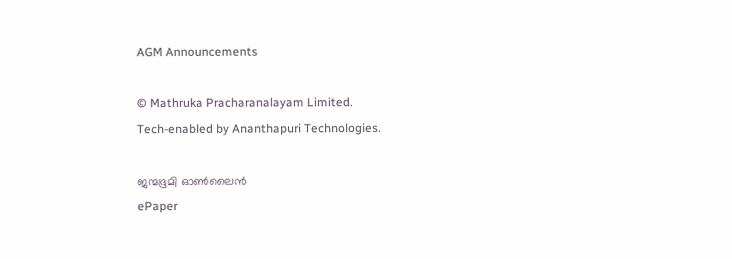AGM Announcements

© Mathruka Pracharanalayam Limited.
Tech-enabled by Ananthapuri Technologies.

ജന്മഭൂമി ഓണ്‍ലൈന്‍
ePaper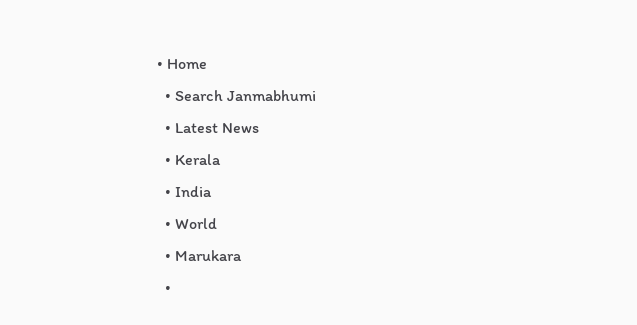• Home
  • Search Janmabhumi
  • Latest News
  • Kerala
  • India
  • World
  • Marukara
  •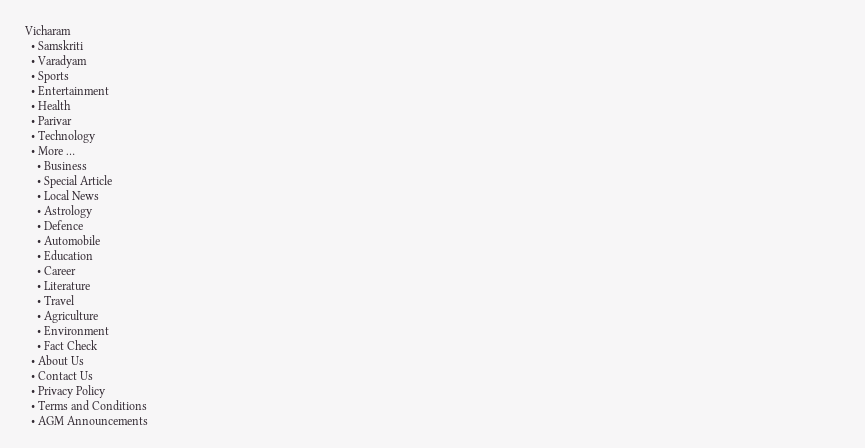Vicharam
  • Samskriti
  • Varadyam
  • Sports
  • Entertainment
  • Health
  • Parivar
  • Technology
  • More …
    • Business
    • Special Article
    • Local News
    • Astrology
    • Defence
    • Automobile
    • Education
    • Career
    • Literature
    • Travel
    • Agriculture
    • Environment
    • Fact Check
  • About Us
  • Contact Us
  • Privacy Policy
  • Terms and Conditions
  • AGM Announcements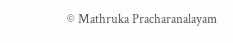© Mathruka Pracharanalayam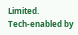Limited.
Tech-enabled by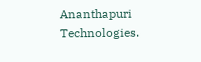Ananthapuri Technologies.